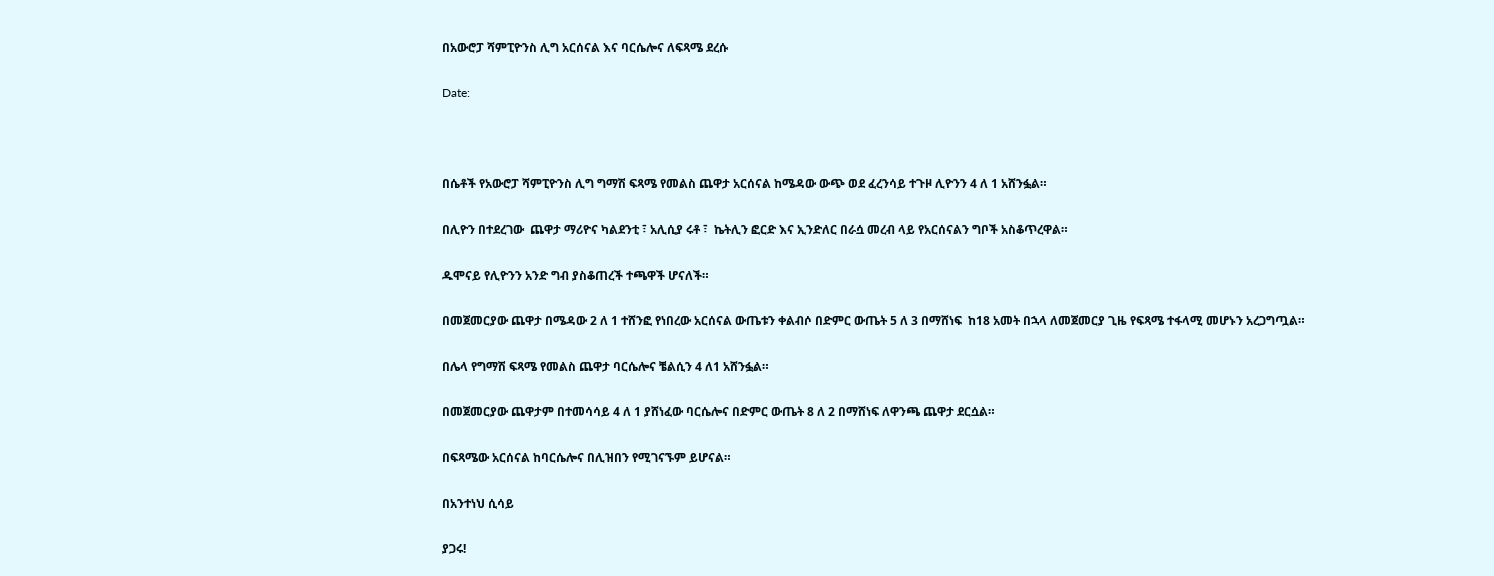በአውሮፓ ሻምፒዮንስ ሊግ አርሰናል እና ባርሴሎና ለፍጻሜ ደረሱ

Date:



በሴቶች የአውሮፓ ሻምፒዮንስ ሊግ ግማሽ ፍጻሜ የመልስ ጨዋታ አርሰናል ከሜዳው ውጭ ወደ ፈረንሳይ ተጉዞ ሊዮንን 4 ለ 1 አሸንፏል።

በሊዮን በተደረገው  ጨዋታ ማሪዮና ካልደንቲ ፣ አሊሲያ ሩቶ ፣  ኬትሊን ፎርድ እና ኢንድለር በራሷ መረብ ላይ የአርሰናልን ግቦች አስቆጥረዋል።

ዱሞናይ የሊዮንን አንድ ግብ ያስቆጠረች ተጫዋች ሆናለች።

በመጀመርያው ጨዋታ በሜዳው 2 ለ 1 ተሸንፎ የነበረው አርሰናል ውጤቱን ቀልብሶ በድምር ውጤት 5 ለ 3 በማሸነፍ  ከ18 አመት በኋላ ለመጀመርያ ጊዜ የፍጻሜ ተፋላሚ መሆኑን አረጋግጧል።

በሌላ የግማሽ ፍጻሜ የመልስ ጨዋታ ባርሴሎና ቼልሲን 4 ለ1 አሸንፏል።

በመጀመርያው ጨዋታም በተመሳሳይ 4 ለ 1 ያሸነፈው ባርሴሎና በድምር ውጤት 8 ለ 2 በማሸነፍ ለዋንጫ ጨዋታ ደርሷል።

በፍጻሜው አርሰናል ከባርሴሎና በሊዝበን የሚገናኙም ይሆናል።

በአንተነህ ሲሳይ

ያጋሩ!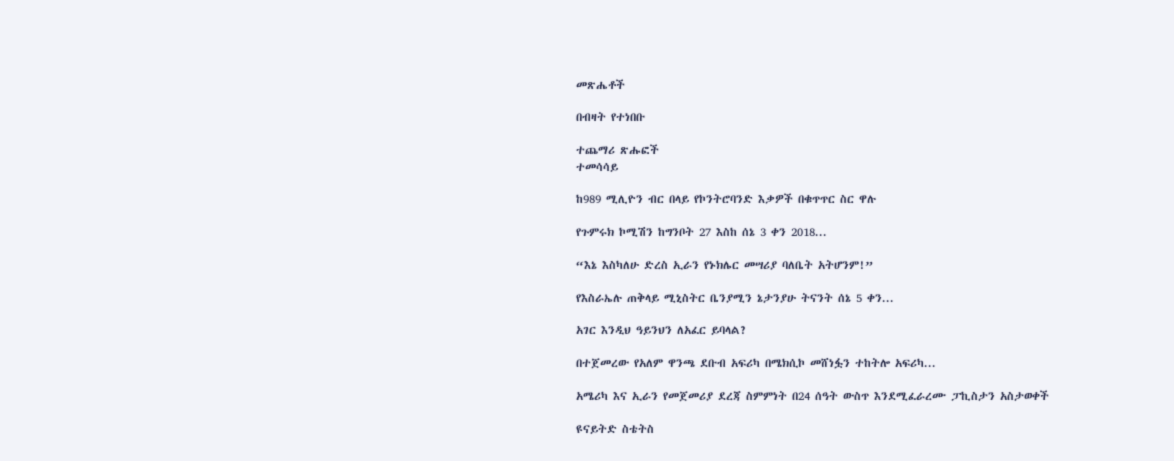መጽሔቶች

በብዛት የተነበቡ

ተጨማሪ ጽሑፎች
ተመሳሳይ

ከ989 ሚሊዮን ብር በላይ የኮንትሮባንድ እቃዎች በቁጥጥር ስር ዋሉ

የጉምሩክ ኮሚሽን ከግንቦት 27 እስከ ሰኔ 3 ቀን 2018...

“እኔ እስካለሁ ድረስ ኢራን የኑክሌር መሣሪያ ባለቤት አትሆንም!”

የእስራኤሉ ጠቅላይ ሚኒስትር ቤንያሚን ኔታንያሁ ትናንት ሰኔ 5 ቀን...

አገር እንዲህ ዓይንህን ለአፈር ይባላል?

በተጀመረው የአለም ዋንጫ ደቡብ አፍሪካ በሜክሲኮ መሸነፏን ተከትሎ አፍሪካ...

አሜሪካ እና ኢራን የመጀመሪያ ደረጃ ስምምነት በ24 ሰዓት ውስጥ እንደሚፈራረሙ ፓኪስታን አስታወቀች

ዩናይትድ ስቴትስ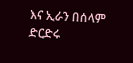እና ኢራን በሰላም ድርድሩ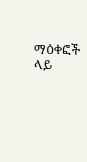ማዕቀፎች ላይ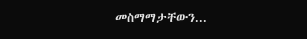መስማማታቸውን...